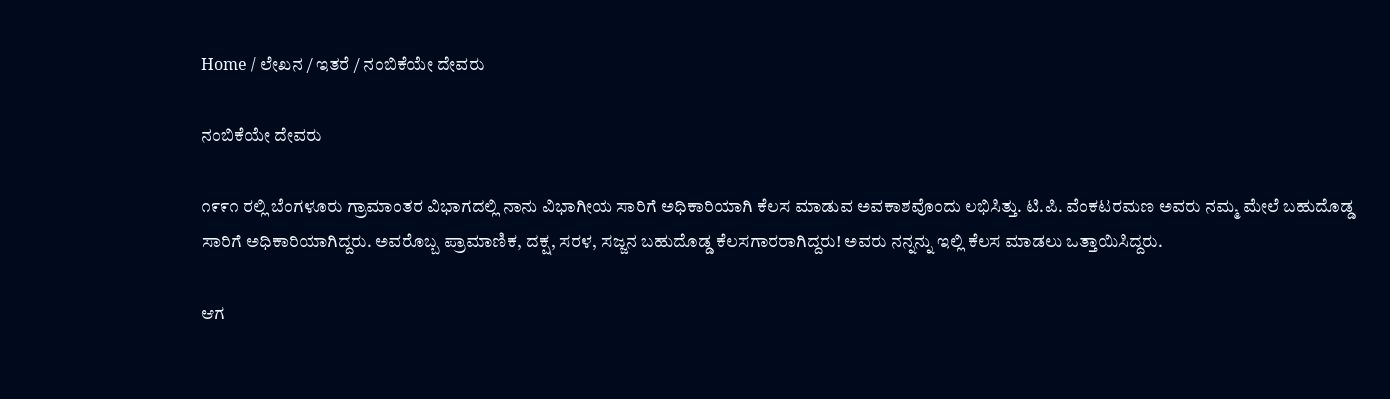Home / ಲೇಖನ / ಇತರೆ / ನಂಬಿಕೆಯೇ ದೇವರು

ನಂಬಿಕೆಯೇ ದೇವರು

೧೯೯೧ ರಲ್ಲಿ ಬೆಂಗಳೂರು ಗ್ರಾಮಾಂತರ ವಿಭಾಗದಲ್ಲಿ ನಾನು ವಿಭಾಗೀಯ ಸಾರಿಗೆ ಅಧಿಕಾರಿಯಾಗಿ ಕೆಲಸ ಮಾಡುವ ಅವಕಾಶವೊಂದು ಲಭಿಸಿತ್ತು. ಟಿ.ಪಿ. ವೆಂಕಟರಮಣ ಅವರು ನಮ್ಮ ಮೇಲೆ ಬಹುದೊಡ್ಡ ಸಾರಿಗೆ ಅಧಿಕಾರಿಯಾಗಿದ್ದರು. ಅವರೊಬ್ಬ ಪ್ರಾಮಾಣಿಕ, ದಕ್ಷ, ಸರಳ, ಸಜ್ಜನ ಬಹುದೊಡ್ಡ ಕೆಲಸಗಾರರಾಗಿದ್ದರು! ಅವರು ನನ್ನನ್ನು ಇಲ್ಲಿ ಕೆಲಸ ಮಾಡಲು ಒತ್ತಾಯಿಸಿದ್ದರು.

ಆಗ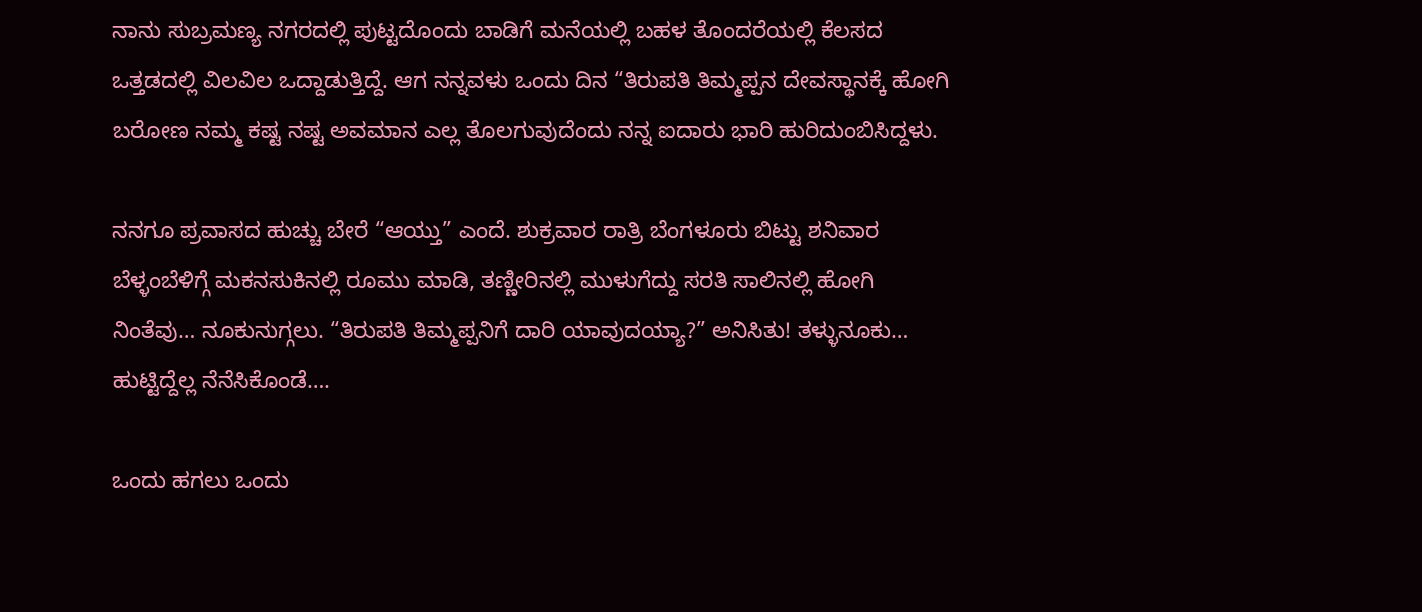ನಾನು ಸುಬ್ರಮಣ್ಯ ನಗರದಲ್ಲಿ ಪುಟ್ಟದೊಂದು ಬಾಡಿಗೆ ಮನೆಯಲ್ಲಿ ಬಹಳ ತೊಂದರೆಯಲ್ಲಿ ಕೆಲಸದ ಒತ್ತಡದಲ್ಲಿ ವಿಲವಿಲ ಒದ್ದಾಡುತ್ತಿದ್ದೆ. ಆಗ ನನ್ನವಳು ಒಂದು ದಿನ “ತಿರುಪತಿ ತಿಮ್ಮಪ್ಪನ ದೇವಸ್ಥಾನಕ್ಕೆ ಹೋಗಿ ಬರೋಣ ನಮ್ಮ ಕಷ್ಟ ನಷ್ಟ ಅವಮಾನ ಎಲ್ಲ ತೊಲಗುವುದೆಂದು ನನ್ನ ಐದಾರು ಭಾರಿ ಹುರಿದುಂಬಿಸಿದ್ದಳು.

ನನಗೂ ಪ್ರವಾಸದ ಹುಚ್ಚು ಬೇರೆ “ಆಯ್ತು” ಎಂದೆ. ಶುಕ್ರವಾರ ರಾತ್ರಿ ಬೆಂಗಳೂರು ಬಿಟ್ಟು ಶನಿವಾರ ಬೆಳ್ಳಂಬೆಳಿಗ್ಗೆ ಮಕನಸುಕಿನಲ್ಲಿ ರೂಮು ಮಾಡಿ, ತಣ್ಣೀರಿನಲ್ಲಿ ಮುಳುಗೆದ್ದು ಸರತಿ ಸಾಲಿನಲ್ಲಿ ಹೋಗಿ ನಿಂತೆವು… ನೂಕುನುಗ್ಗಲು. “ತಿರುಪತಿ ತಿಮ್ಮಪ್ಪನಿಗೆ ದಾರಿ ಯಾವುದಯ್ಯಾ?” ಅನಿಸಿತು! ತಳ್ಳುನೂಕು… ಹುಟ್ಟಿದ್ದೆಲ್ಲ ನೆನೆಸಿಕೊಂಡೆ….

ಒಂದು ಹಗಲು ಒಂದು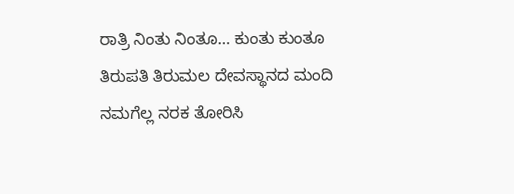ರಾತ್ರಿ ನಿಂತು ನಿಂತೂ… ಕುಂತು ಕುಂತೂ ತಿರುಪತಿ ತಿರುಮಲ ದೇವಸ್ಥಾನದ ಮಂದಿ ನಮಗೆಲ್ಲ ನರಕ ತೋರಿಸಿ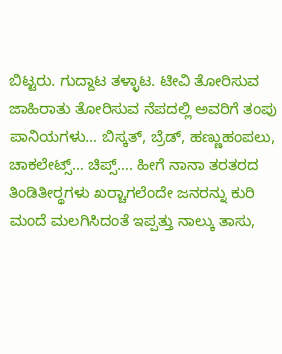ಬಿಟ್ಟರು. ಗುದ್ದಾಟ ತಳ್ಳಾಟ. ಟೀವಿ ತೋರಿಸುವ ಜಾಹಿರಾತು ತೋರಿಸುವ ನೆಪದಲ್ಲಿ ಅವರಿಗೆ ತಂಪು ಪಾನಿಯಗಳು… ಬಿಸ್ಕತ್, ಬ್ರೆಡ್, ಹಣ್ಣುಹಂಪಲು, ಚಾಕಲೇಟ್ಸ್… ಚಿಪ್ಸ್…. ಹೀಗೆ ನಾನಾ ತರತರದ ತಿಂಡಿತೀರ್‍ಥಗಳು ಖರ್‍ಚಾಗಲೆಂದೇ ಜನರನ್ನು ಕುರಿ ಮಂದೆ ಮಲಗಿಸಿದಂತೆ ಇಪ್ಪತ್ತು ನಾಲ್ಕು ತಾಸು,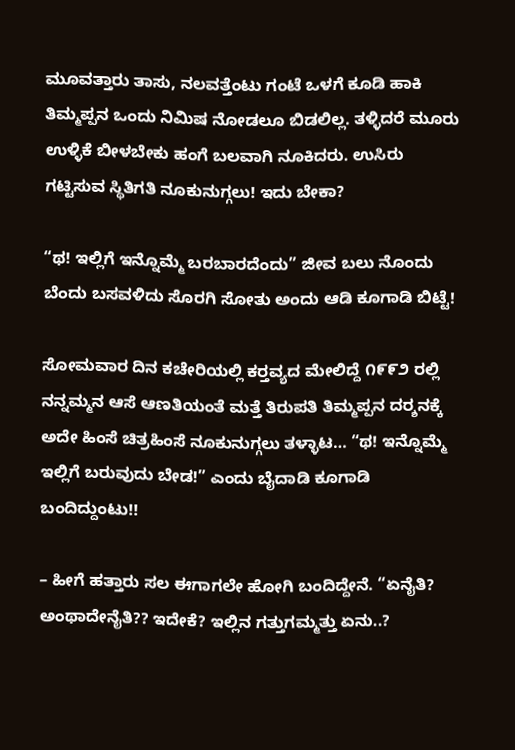ಮೂವತ್ತಾರು ತಾಸು, ನಲವತ್ತೆಂಟು ಗಂಟೆ ಒಳಗೆ ಕೂಡಿ ಹಾಕಿ ತಿಮ್ಮಪ್ಪನ ಒಂದು ನಿಮಿಷ ನೋಡಲೂ ಬಿಡಲಿಲ್ಲ. ತಳ್ಳಿದರೆ ಮೂರು ಉಳ್ಳಿಕೆ ಬೀಳಬೇಕು ಹಂಗೆ ಬಲವಾಗಿ ನೂಕಿದರು. ಉಸಿರು ಗಟ್ಟಿಸುವ ಸ್ಥಿತಿಗತಿ ನೂಕುನುಗ್ಗಲು! ಇದು ಬೇಕಾ?

“ಥ! ಇಲ್ಲಿಗೆ ಇನ್ನೊಮ್ಮೆ ಬರಬಾರದೆಂದು” ಜೀವ ಬಲು ನೊಂದು ಬೆಂದು ಬಸವಳಿದು ಸೊರಗಿ ಸೋತು ಅಂದು ಆಡಿ ಕೂಗಾಡಿ ಬಿಟ್ಟೆ!

ಸೋಮವಾರ ದಿನ ಕಚೇರಿಯಲ್ಲಿ ಕರ್‍ತವ್ಯದ ಮೇಲಿದ್ದೆ ೧೯೯೨ ರಲ್ಲಿ ನನ್ನಮ್ಮನ ಆಸೆ ಆಣತಿಯಂತೆ ಮತ್ತೆ ತಿರುಪತಿ ತಿಮ್ಮಪ್ಪನ ದರ್‍ಶನಕ್ಕೆ ಅದೇ ಹಿಂಸೆ ಚಿತ್ರಹಿಂಸೆ ನೂಕುನುಗ್ಗಲು ತಳ್ಳಾಟ… “ಥ! ಇನ್ನೊಮ್ಮೆ ಇಲ್ಲಿಗೆ ಬರುವುದು ಬೇಡ!” ಎಂದು ಬೈದಾಡಿ ಕೂಗಾಡಿ ಬಂದಿದ್ದುಂಟು!!

– ಹೀಗೆ ಹತ್ತಾರು ಸಲ ಈಗಾಗಲೇ ಹೋಗಿ ಬಂದಿದ್ದೇನೆ. “ಏನೈತಿ? ಅಂಥಾದೇನೈತಿ?? ಇದೇಕೆ? ಇಲ್ಲಿನ ಗತ್ತುಗಮ್ಮತ್ತು ಏನು..?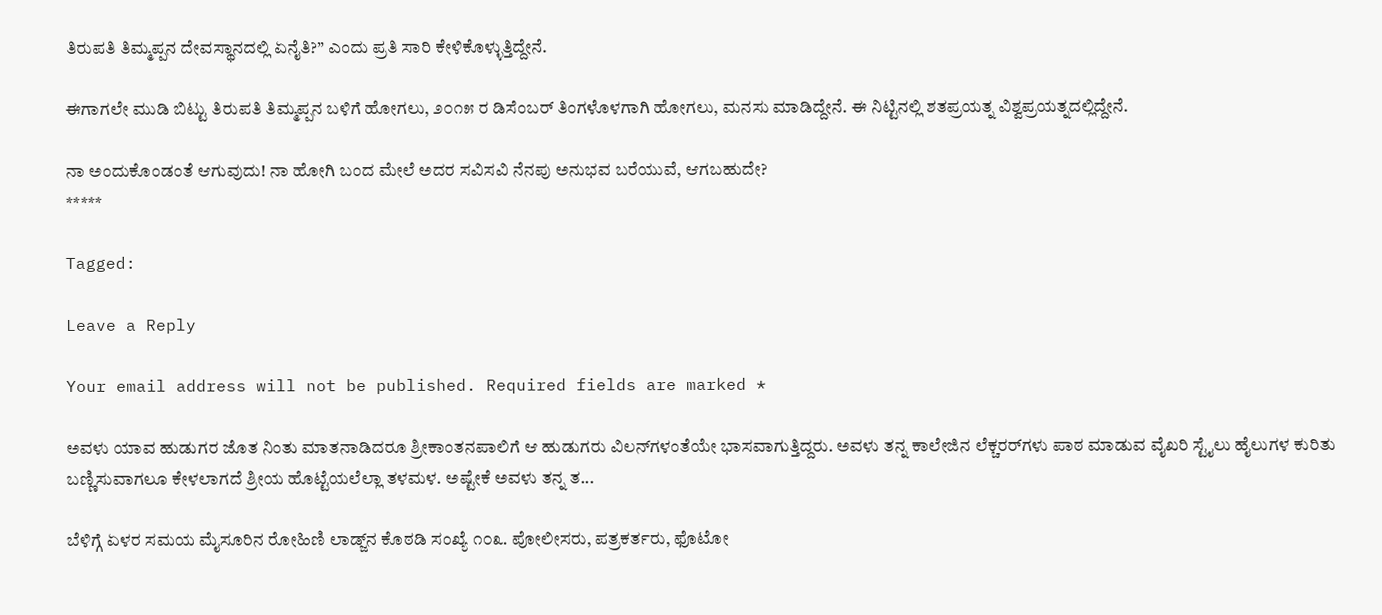ತಿರುಪತಿ ತಿಮ್ಮಪ್ಪನ ದೇವಸ್ಥಾನದಲ್ಲಿ ಏನೈತಿ?” ಎಂದು ಪ್ರತಿ ಸಾರಿ ಕೇಳಿಕೊಳ್ಳುತ್ತಿದ್ದೇನೆ.

ಈಗಾಗಲೇ ಮುಡಿ ಬಿಟ್ಟು ತಿರುಪತಿ ತಿಮ್ಮಪ್ಪನ ಬಳಿಗೆ ಹೋಗಲು, ೨೦೧೫ ರ ಡಿಸೆಂಬರ್ ತಿಂಗಳೊಳಗಾಗಿ ಹೋಗಲು, ಮನಸು ಮಾಡಿದ್ದೇನೆ. ಈ ನಿಟ್ಟಿನಲ್ಲಿ ಶತಪ್ರಯತ್ನ ವಿಶ್ವಪ್ರಯತ್ನದಲ್ಲಿದ್ದೇನೆ.

ನಾ ಅಂದುಕೊಂಡಂತೆ ಆಗುವುದು! ನಾ ಹೋಗಿ ಬಂದ ಮೇಲೆ ಅದರ ಸವಿಸವಿ ನೆನಪು ಅನುಭವ ಬರೆಯುವೆ, ಆಗಬಹುದೇ?
*****

Tagged:

Leave a Reply

Your email address will not be published. Required fields are marked *

ಅವಳು ಯಾವ ಹುಡುಗರ ಜೊತ ನಿಂತು ಮಾತನಾಡಿದರೂ ಶ್ರೀಕಾಂತನಪಾಲಿಗೆ ಆ ಹುಡುಗರು ವಿಲನ್‌ಗಳಂತೆಯೇ ಭಾಸವಾಗುತ್ತಿದ್ದರು. ಅವಳು ತನ್ನ ಕಾಲೇಜಿನ ಲೆಕ್ಚರರ್‌ಗಳು ಪಾಠ ಮಾಡುವ ವೈಖರಿ ಸ್ಟೈಲು ಹೈಲುಗಳ ಕುರಿತು ಬಣ್ಣಿಸುವಾಗಲೂ ಕೇಳಲಾಗದೆ ಶ್ರೀಯ ಹೊಟ್ಟೆಯಲೆಲ್ಲಾ ತಳಮಳ. ಅಷ್ಟೇಕೆ ಅವಳು ತನ್ನ ತ...

ಬೆಳಿಗ್ಗೆ ಏಳರ ಸಮಯ ಮೈಸೂರಿನ ರೋಹಿಣಿ ಲಾಡ್ಜ್‌ನ ಕೊಠಡಿ ಸಂಖ್ಯೆ ೧೦೩. ಪೋಲೀಸರು, ಪತ್ರಕರ್ತರು, ಫೊಟೋ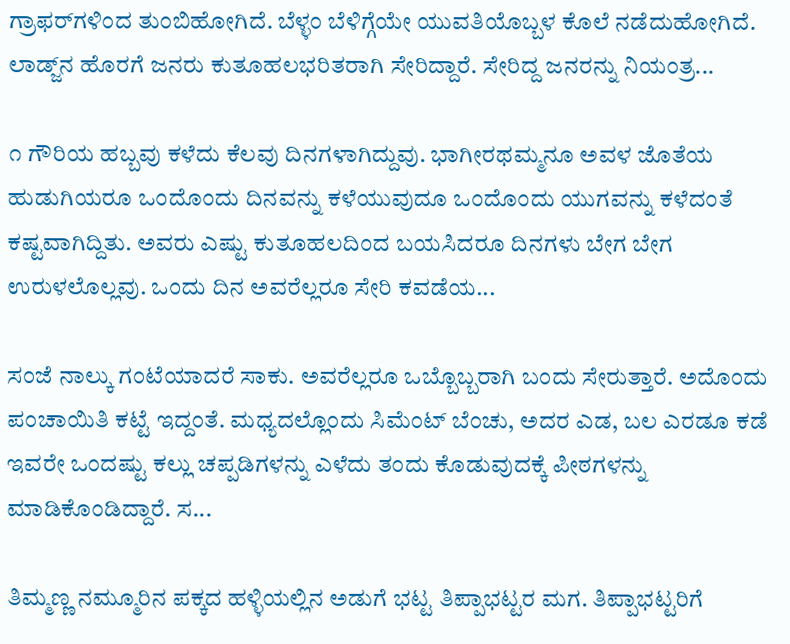ಗ್ರಾಫರ್‌ಗಳಿಂದ ತುಂಬಿಹೋಗಿದೆ. ಬೆಳ್ಳಂ ಬೆಳಿಗ್ಗೆಯೇ ಯುವತಿಯೊಬ್ಬಳ ಕೊಲೆ ನಡೆದುಹೋಗಿದೆ. ಲಾಡ್ಜ್‌ನ ಹೊರಗೆ ಜನರು ಕುತೂಹಲಭರಿತರಾಗಿ ಸೇರಿದ್ದಾರೆ. ಸೇರಿದ್ದ ಜನರನ್ನು ನಿಯಂತ್ರ...

೧ ಗೌರಿಯ ಹಬ್ಬವು ಕಳೆದು ಕೆಲವು ದಿನಗಳಾಗಿದ್ದುವು. ಭಾಗೀರಥಮ್ಮನೂ ಅವಳ ಜೊತೆಯ ಹುಡುಗಿಯರೂ ಒಂದೊಂದು ದಿನವನ್ನು ಕಳೆಯುವುದೂ ಒಂದೊಂದು ಯುಗವನ್ನು ಕಳೆದಂತೆ ಕಷ್ಟವಾಗಿದ್ದಿತು. ಅವರು ಎಷ್ಟು ಕುತೂಹಲದಿಂದ ಬಯಸಿದರೂ ದಿನಗಳು ಬೇಗ ಬೇಗ ಉರುಳಲೊಲ್ಲವು. ಒಂದು ದಿನ ಅವರೆಲ್ಲರೂ ಸೇರಿ ಕವಡೆಯ...

ಸಂಜೆ ನಾಲ್ಕು ಗಂಟೆಯಾದರೆ ಸಾಕು. ಅವರೆಲ್ಲರೂ ಒಬ್ಬೊಬ್ಬರಾಗಿ ಬಂದು ಸೇರುತ್ತಾರೆ. ಅದೊಂದು ಪಂಚಾಯಿತಿ ಕಟ್ಟೆ ಇದ್ದಂತೆ. ಮಧ್ಯದಲ್ಲೊಂದು ಸಿಮೆಂಟ್ ಬೆಂಚು, ಅದರ ಎಡ, ಬಲ ಎರಡೂ ಕಡೆ ಇವರೇ ಒಂದಷ್ಟು ಕಲ್ಲು ಚಪ್ಪಡಿಗಳನ್ನು ಎಳೆದು ತಂದು ಕೊಡುವುದಕ್ಕೆ ಪೀಠಗಳನ್ನು ಮಾಡಿಕೊಂಡಿದ್ದಾರೆ. ಸ...

ತಿಮ್ಮಣ್ಣ ನಮ್ಮೂರಿನ ಪಕ್ಕದ ಹಳ್ಳಿಯಲ್ಲಿನ ಅಡುಗೆ ಭಟ್ಟ ತಿಪ್ಪಾಭಟ್ಟರ ಮಗ. ತಿಪ್ಪಾಭಟ್ಟರಿಗೆ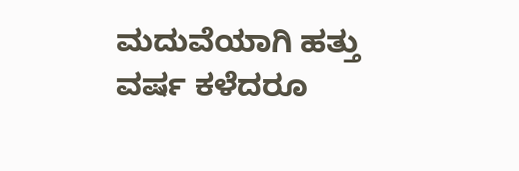ಮದುವೆಯಾಗಿ ಹತ್ತು ವರ್ಷ ಕಳೆದರೂ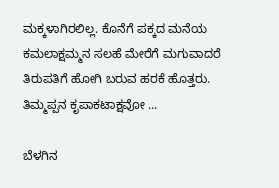ಮಕ್ಕಳಾಗಿರಲಿಲ್ಲ. ಕೊನೆಗೆ ಪಕ್ಕದ ಮನೆಯ ಕಮಲಾಕ್ಷಮ್ಮನ ಸಲಹೆ ಮೇರೆಗೆ ಮಗುವಾದರೆ ತಿರುಪತಿಗೆ ಹೋಗಿ ಬರುವ ಹರಕೆ ಹೊತ್ತರು. ತಿಮ್ಮಪ್ಪನ ಕೃಪಾಕಟಾಕ್ಷವೋ ...

ಬೆಳಗಿನ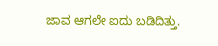ಜಾವ ಆಗಲೇ ಐದು ಬಡಿದಿತ್ತು.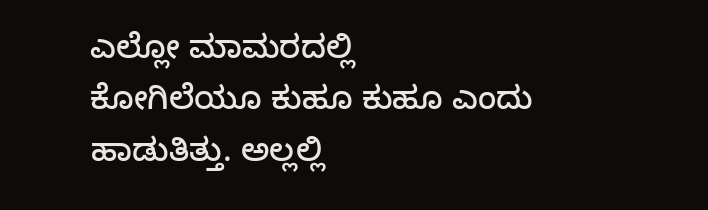ಎಲ್ಲೋ ಮಾಮರದಲ್ಲಿ ಕೋಗಿಲೆಯೂ ಕುಹೂ ಕುಹೂ ಎಂದು ಹಾಡುತಿತ್ತು. ಅಲ್ಲಲ್ಲಿ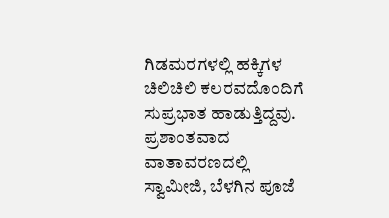ಗಿಡಮರಗಳಲ್ಲಿ ಹಕ್ಕಿಗಳ ಚಿಲಿಚಿಲಿ ಕಲರವದೊಂದಿಗೆ ಸುಪ್ರಭಾತ ಹಾಡುತ್ತಿದ್ದವು. ಪ್ರಶಾಂತವಾದ ವಾತಾವರಣದಲ್ಲಿ ಸ್ವಾಮೀಜಿ, ಬೆಳಗಿನ ಪೂಜೆ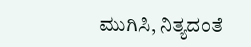ಮುಗಿಸಿ, ನಿತ್ಯದಂತೆ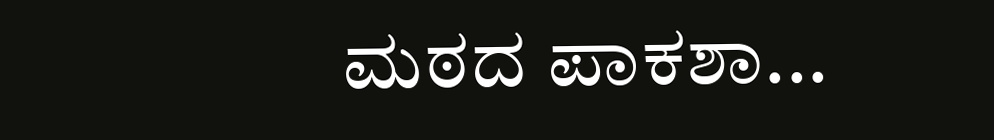ಮಠದ ಪಾಕಶಾ...